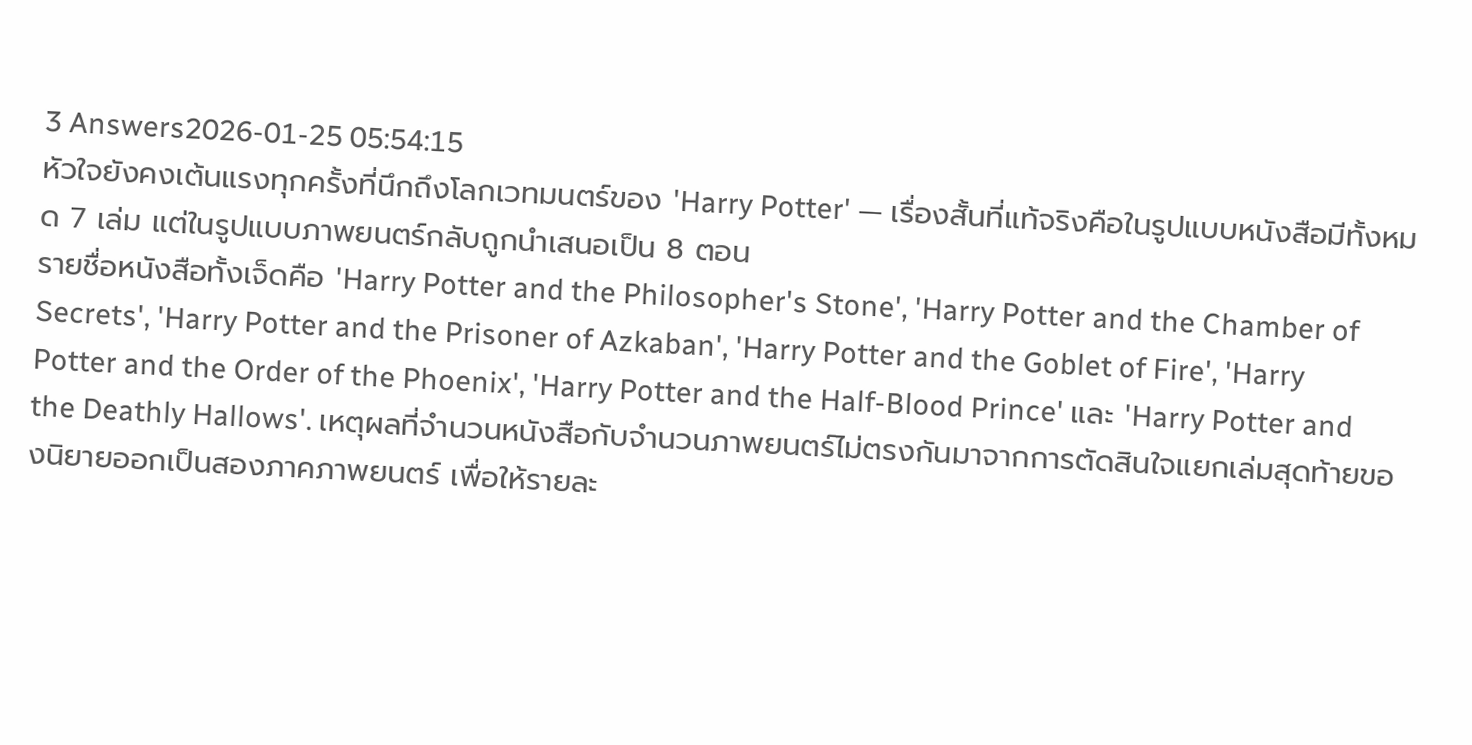3 Answers2026-01-25 05:54:15
หัวใจยังคงเต้นแรงทุกครั้งที่นึกถึงโลกเวทมนตร์ของ 'Harry Potter' — เรื่องสั้นที่แท้จริงคือในรูปแบบหนังสือมีทั้งหมด 7 เล่ม แต่ในรูปแบบภาพยนตร์กลับถูกนำเสนอเป็น 8 ตอน
รายชื่อหนังสือทั้งเจ็ดคือ 'Harry Potter and the Philosopher's Stone', 'Harry Potter and the Chamber of Secrets', 'Harry Potter and the Prisoner of Azkaban', 'Harry Potter and the Goblet of Fire', 'Harry Potter and the Order of the Phoenix', 'Harry Potter and the Half-Blood Prince' และ 'Harry Potter and the Deathly Hallows'. เหตุผลที่จำนวนหนังสือกับจำนวนภาพยนตร์ไม่ตรงกันมาจากการตัดสินใจแยกเล่มสุดท้ายของนิยายออกเป็นสองภาคภาพยนตร์ เพื่อให้รายละ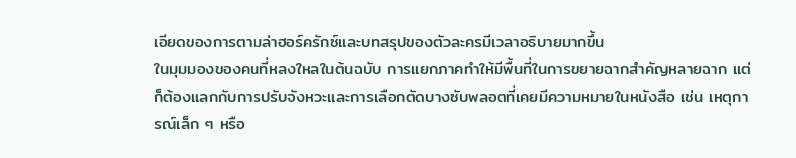เอียดของการตามล่าฮอร์ครักซ์และบทสรุปของตัวละครมีเวลาอธิบายมากขึ้น
ในมุมมองของคนที่หลงใหลในต้นฉบับ การแยกภาคทำให้มีพื้นที่ในการขยายฉากสำคัญหลายฉาก แต่ก็ต้องแลกกับการปรับจังหวะและการเลือกตัดบางซับพลอตที่เคยมีความหมายในหนังสือ เช่น เหตุการณ์เล็ก ๆ หรือ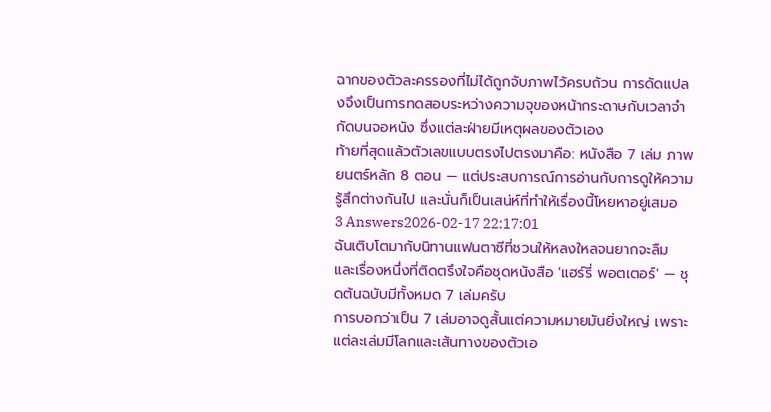ฉากของตัวละครรองที่ไม่ได้ถูกจับภาพไว้ครบถ้วน การดัดแปลงจึงเป็นการทดสอบระหว่างความจุของหน้ากระดาษกับเวลาจำกัดบนจอหนัง ซึ่งแต่ละฝ่ายมีเหตุผลของตัวเอง
ท้ายที่สุดแล้วตัวเลขแบบตรงไปตรงมาคือ: หนังสือ 7 เล่ม ภาพยนตร์หลัก 8 ตอน — แต่ประสบการณ์การอ่านกับการดูให้ความรู้สึกต่างกันไป และนั่นก็เป็นเสน่ห์ที่ทำให้เรื่องนี้โหยหาอยู่เสมอ
3 Answers2026-02-17 22:17:01
ฉันเติบโตมากับนิทานแฟนตาซีที่ชวนให้หลงใหลจนยากจะลืม และเรื่องหนึ่งที่ติดตรึงใจคือชุดหนังสือ 'แฮร์รี่ พอตเตอร์' — ชุดต้นฉบับมีทั้งหมด 7 เล่มครับ
การบอกว่าเป็น 7 เล่มอาจดูสั้นแต่ความหมายมันยิ่งใหญ่ เพราะแต่ละเล่มมีโลกและเส้นทางของตัวเอ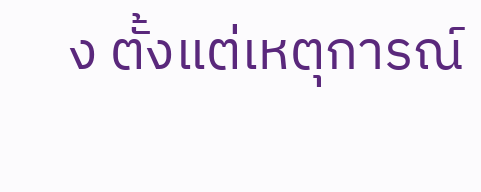ง ตั้งแต่เหตุการณ์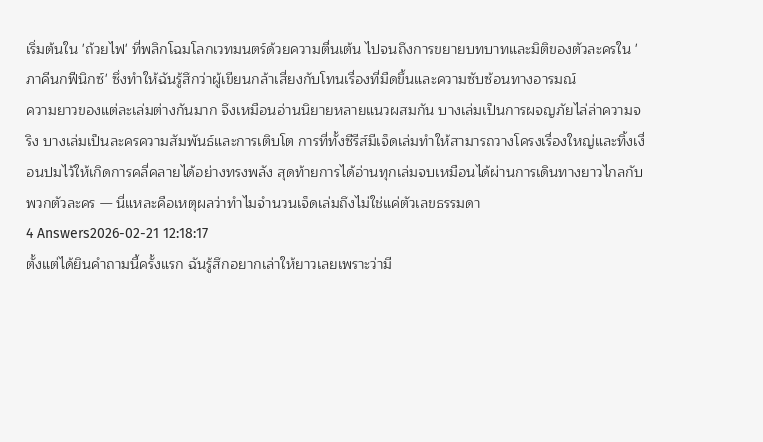เริ่มต้นใน 'ถ้วยไฟ' ที่พลิกโฉมโลกเวทมนตร์ด้วยความตื่นเต้น ไปจนถึงการขยายบทบาทและมิติของตัวละครใน 'ภาคีนกฟีนิกซ์' ซึ่งทำให้ฉันรู้สึกว่าผู้เขียนกล้าเสี่ยงกับโทนเรื่องที่มืดขึ้นและความซับซ้อนทางอารมณ์
ความยาวของแต่ละเล่มต่างกันมาก จึงเหมือนอ่านนิยายหลายแนวผสมกัน บางเล่มเป็นการผจญภัยไล่ล่าความจริง บางเล่มเป็นละครความสัมพันธ์และการเติบโต การที่ทั้งซีรีส์มีเจ็ดเล่มทำให้สามารถวางโครงเรื่องใหญ่และทิ้งเงื่อนปมไว้ให้เกิดการคลี่คลายได้อย่างทรงพลัง สุดท้ายการได้อ่านทุกเล่มจบเหมือนได้ผ่านการเดินทางยาวไกลกับพวกตัวละคร — นี่แหละคือเหตุผลว่าทำไมจำนวนเจ็ดเล่มถึงไม่ใช่แค่ตัวเลขธรรมดา
4 Answers2026-02-21 12:18:17
ตั้งแต่ได้ยินคำถามนี้ครั้งแรก ฉันรู้สึกอยากเล่าให้ยาวเลยเพราะว่ามี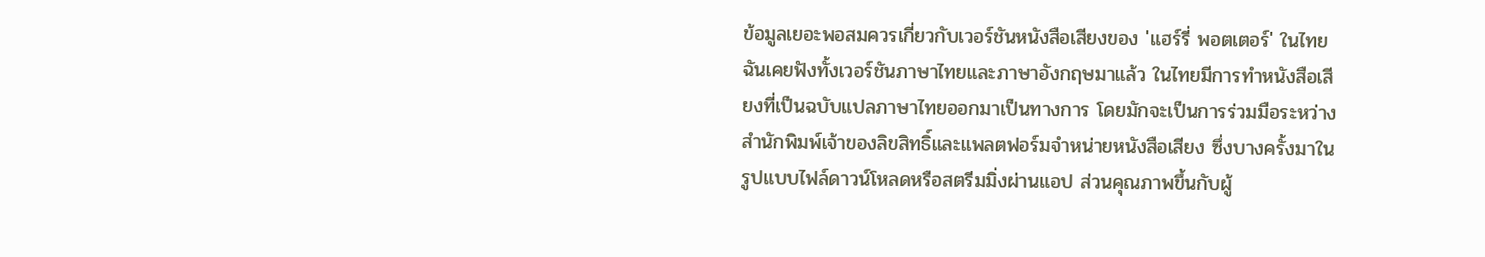ข้อมูลเยอะพอสมควรเกี่ยวกับเวอร์ชันหนังสือเสียงของ 'แฮร์รี่ พอตเตอร์' ในไทย
ฉันเคยฟังทั้งเวอร์ชันภาษาไทยและภาษาอังกฤษมาแล้ว ในไทยมีการทำหนังสือเสียงที่เป็นฉบับแปลภาษาไทยออกมาเป็นทางการ โดยมักจะเป็นการร่วมมือระหว่างสำนักพิมพ์เจ้าของลิขสิทธิ์และแพลตฟอร์มจำหน่ายหนังสือเสียง ซึ่งบางครั้งมาในรูปแบบไฟล์ดาวน์โหลดหรือสตรีมมิ่งผ่านแอป ส่วนคุณภาพขึ้นกับผู้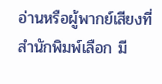อ่านหรือผู้พากย์เสียงที่สำนักพิมพ์เลือก มี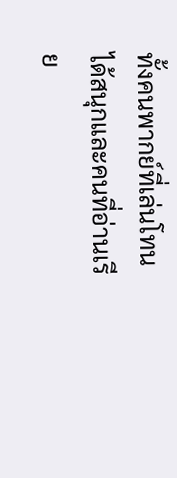ทั้งคนพากย์ที่เล่นโทนได้สนุกและคนที่อ่านเรีย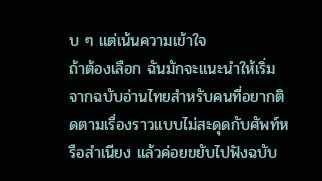บ ๆ แต่เน้นความเข้าใจ
ถ้าต้องเลือก ฉันมักจะแนะนำให้เริ่มจากฉบับอ่านไทยสำหรับคนที่อยากติดตามเรื่องราวแบบไม่สะดุดกับศัพท์หรือสำเนียง แล้วค่อยขยับไปฟังฉบับ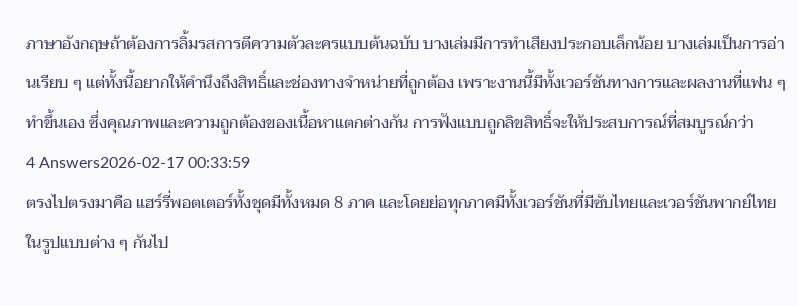ภาษาอังกฤษถ้าต้องการลิ้มรสการตีความตัวละครแบบต้นฉบับ บางเล่มมีการทำเสียงประกอบเล็กน้อย บางเล่มเป็นการอ่านเรียบ ๆ แต่ทั้งนี้อยากให้คำนึงถึงสิทธิ์และช่องทางจำหน่ายที่ถูกต้อง เพราะงานนี้มีทั้งเวอร์ชันทางการและผลงานที่แฟน ๆ ทำขึ้นเอง ซึ่งคุณภาพและความถูกต้องของเนื้อหาแตกต่างกัน การฟังแบบถูกลิขสิทธิ์จะให้ประสบการณ์ที่สมบูรณ์กว่า
4 Answers2026-02-17 00:33:59
ตรงไปตรงมาคือ แฮร์รี่พอตเตอร์ทั้งชุดมีทั้งหมด 8 ภาค และโดยย่อทุกภาคมีทั้งเวอร์ชันที่มีซับไทยและเวอร์ชันพากย์ไทยในรูปแบบต่าง ๆ กันไป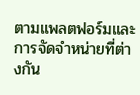ตามแพลตฟอร์มและการจัดจำหน่ายที่ต่างกัน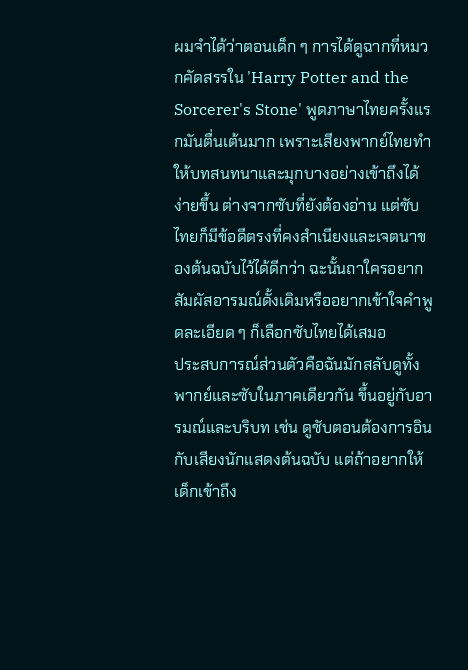ผมจำได้ว่าตอนเด็ก ๆ การได้ดูฉากที่หมวกคัดสรรใน 'Harry Potter and the Sorcerer's Stone' พูดภาษาไทยครั้งแรกมันตื่นเต้นมาก เพราะเสียงพากย์ไทยทำให้บทสนทนาและมุกบางอย่างเข้าถึงได้ง่ายขึ้น ต่างจากซับที่ยังต้องอ่าน แต่ซับไทยก็มีข้อดีตรงที่คงสำเนียงและเจตนาของต้นฉบับไว้ได้ดีกว่า ฉะนั้นถาใครอยากสัมผัสอารมณ์ดั้งเดิมหรืออยากเข้าใจคำพูดละเอียด ๆ ก็เลือกซับไทยได้เสมอ
ประสบการณ์ส่วนตัวคือฉันมักสลับดูทั้งพากย์และซับในภาคเดียวกัน ขึ้นอยู่กับอารมณ์และบริบท เช่น ดูซับตอนต้องการอินกับเสียงนักแสดงต้นฉบับ แต่ถ้าอยากให้เด็กเข้าถึง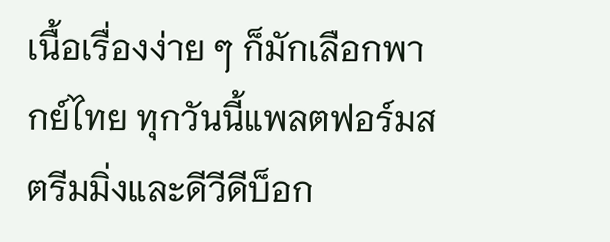เนื้อเรื่องง่าย ๆ ก็มักเลือกพากย์ไทย ทุกวันนี้แพลตฟอร์มสตรีมมิ่งและดีวีดีบ็อก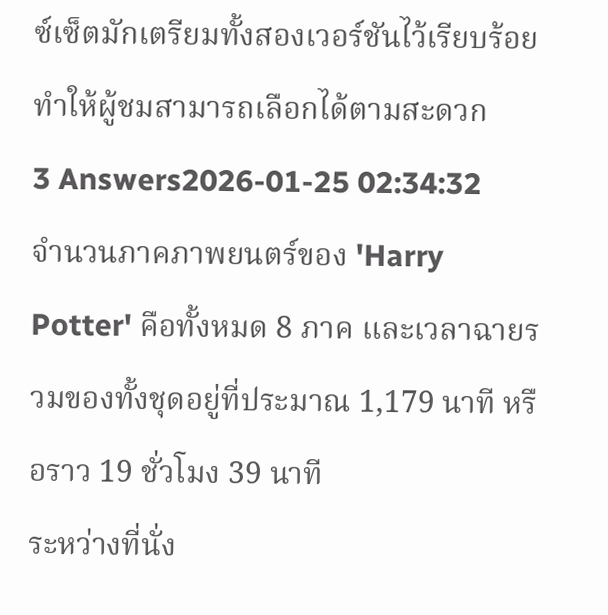ซ์เซ็ตมักเตรียมทั้งสองเวอร์ชันไว้เรียบร้อย ทำให้ผู้ชมสามารถเลือกได้ตามสะดวก
3 Answers2026-01-25 02:34:32
จำนวนภาคภาพยนตร์ของ 'Harry Potter' คือทั้งหมด 8 ภาค และเวลาฉายรวมของทั้งชุดอยู่ที่ประมาณ 1,179 นาที หรือราว 19 ชั่วโมง 39 นาที
ระหว่างที่นั่ง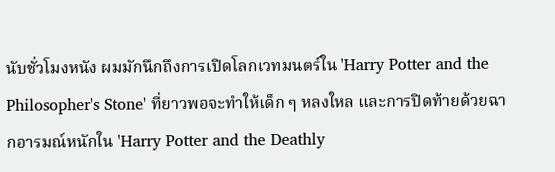นับชั่วโมงหนัง ผมมักนึกถึงการเปิดโลกเวทมนตร์ใน 'Harry Potter and the Philosopher's Stone' ที่ยาวพอจะทำให้เด็ก ๆ หลงใหล และการปิดท้ายด้วยฉากอารมณ์หนักใน 'Harry Potter and the Deathly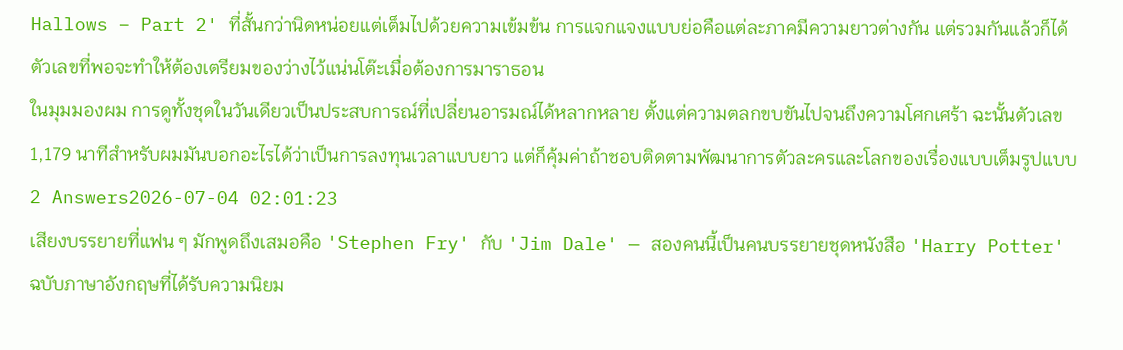Hallows – Part 2' ที่สั้นกว่านิดหน่อยแต่เต็มไปด้วยความเข้มข้น การแจกแจงแบบย่อคือแต่ละภาคมีความยาวต่างกัน แต่รวมกันแล้วก็ได้ตัวเลขที่พอจะทำให้ต้องเตรียมของว่างไว้แน่นโต๊ะเมื่อต้องการมาราธอน
ในมุมมองผม การดูทั้งชุดในวันเดียวเป็นประสบการณ์ที่เปลี่ยนอารมณ์ได้หลากหลาย ตั้งแต่ความตลกขบขันไปจนถึงความโศกเศร้า ฉะนั้นตัวเลข 1,179 นาทีสำหรับผมมันบอกอะไรได้ว่าเป็นการลงทุนเวลาแบบยาว แต่ก็คุ้มค่าถ้าชอบติดตามพัฒนาการตัวละครและโลกของเรื่องแบบเต็มรูปแบบ
2 Answers2026-07-04 02:01:23
เสียงบรรยายที่แฟน ๆ มักพูดถึงเสมอคือ 'Stephen Fry' กับ 'Jim Dale' — สองคนนี้เป็นคนบรรยายชุดหนังสือ 'Harry Potter' ฉบับภาษาอังกฤษที่ได้รับความนิยม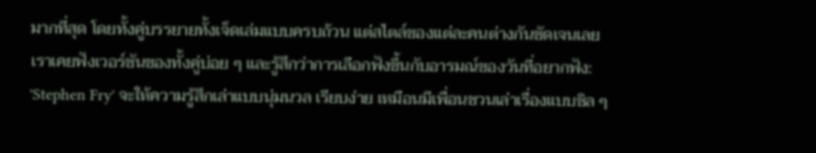มากที่สุด โดยทั้งคู่บรรยายทั้งเจ็ดเล่มแบบครบถ้วน แต่สไตล์ของแต่ละคนต่างกันชัดเจนเลย
เราเคยฟังเวอร์ชันของทั้งคู่บ่อย ๆ และรู้สึกว่าการเลือกฟังขึ้นกับอารมณ์ของวันที่อยากฟัง: 'Stephen Fry' จะให้ความรู้สึกเล่าแบบนุ่มนวล เรียบง่าย เหมือนมีเพื่อนชวนเล่าเรื่องแบบชิล ๆ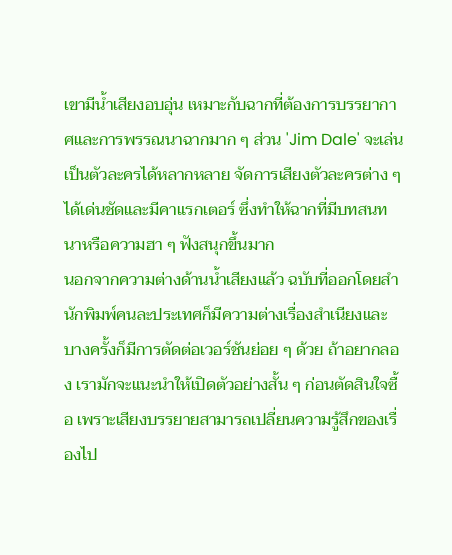เขามีน้ำเสียงอบอุ่น เหมาะกับฉากที่ต้องการบรรยากาศและการพรรณนาฉากมาก ๆ ส่วน 'Jim Dale' จะเล่นเป็นตัวละครได้หลากหลาย จัดการเสียงตัวละครต่าง ๆ ได้เด่นชัดและมีคาแรกเตอร์ ซึ่งทำให้ฉากที่มีบทสนทนาหรือความฮา ๆ ฟังสนุกขึ้นมาก
นอกจากความต่างด้านน้ำเสียงแล้ว ฉบับที่ออกโดยสำนักพิมพ์คนละประเทศก็มีความต่างเรื่องสำเนียงและบางครั้งก็มีการตัดต่อเวอร์ชันย่อย ๆ ด้วย ถ้าอยากลอง เรามักจะแนะนำให้เปิดตัวอย่างสั้น ๆ ก่อนตัดสินใจซื้อ เพราะเสียงบรรยายสามารถเปลี่ยนความรู้สึกของเรื่องไป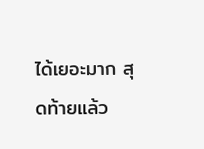ได้เยอะมาก สุดท้ายแล้ว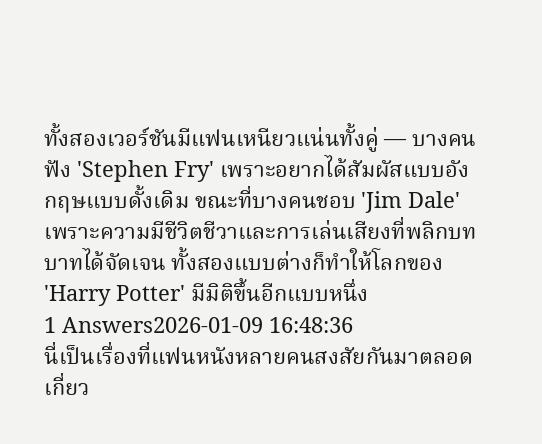ทั้งสองเวอร์ชันมีแฟนเหนียวแน่นทั้งคู่ — บางคนฟัง 'Stephen Fry' เพราะอยากได้สัมผัสแบบอังกฤษแบบดั้งเดิม ขณะที่บางคนชอบ 'Jim Dale' เพราะความมีชีวิตชีวาและการเล่นเสียงที่พลิกบทบาทได้จัดเจน ทั้งสองแบบต่างก็ทำให้โลกของ 'Harry Potter' มีมิติขึ้นอีกแบบหนึ่ง
1 Answers2026-01-09 16:48:36
นี่เป็นเรื่องที่แฟนหนังหลายคนสงสัยกันมาตลอดเกี่ยว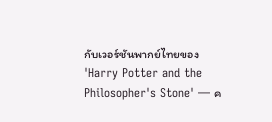กับเวอร์ชันพากย์ไทยของ 'Harry Potter and the Philosopher's Stone' — ค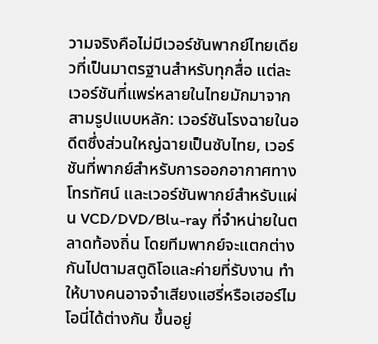วามจริงคือไม่มีเวอร์ชันพากย์ไทยเดียวที่เป็นมาตรฐานสำหรับทุกสื่อ แต่ละเวอร์ชันที่แพร่หลายในไทยมักมาจากสามรูปแบบหลัก: เวอร์ชันโรงฉายในอดีตซึ่งส่วนใหญ่ฉายเป็นซับไทย, เวอร์ชันที่พากย์สำหรับการออกอากาศทางโทรทัศน์ และเวอร์ชันพากย์สำหรับแผ่น VCD/DVD/Blu-ray ที่จำหน่ายในตลาดท้องถิ่น โดยทีมพากย์จะแตกต่างกันไปตามสตูดิโอและค่ายที่รับงาน ทำให้บางคนอาจจำเสียงแฮรี่หรือเฮอร์ไมโอนี่ได้ต่างกัน ขึ้นอยู่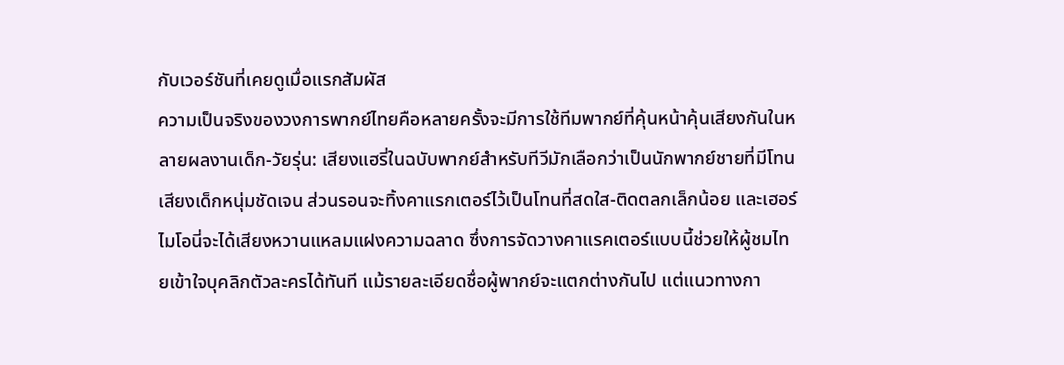กับเวอร์ชันที่เคยดูเมื่อแรกสัมผัส
ความเป็นจริงของวงการพากย์ไทยคือหลายครั้งจะมีการใช้ทีมพากย์ที่คุ้นหน้าคุ้นเสียงกันในหลายผลงานเด็ก-วัยรุ่น: เสียงแฮรี่ในฉบับพากย์สำหรับทีวีมักเลือกว่าเป็นนักพากย์ชายที่มีโทนเสียงเด็กหนุ่มชัดเจน ส่วนรอนจะทิ้งคาแรกเตอร์ไว้เป็นโทนที่สดใส-ติดตลกเล็กน้อย และเฮอร์ไมโอนี่จะได้เสียงหวานแหลมแฝงความฉลาด ซึ่งการจัดวางคาแรคเตอร์แบบนี้ช่วยให้ผู้ชมไทยเข้าใจบุคลิกตัวละครได้ทันที แม้รายละเอียดชื่อผู้พากย์จะแตกต่างกันไป แต่แนวทางกา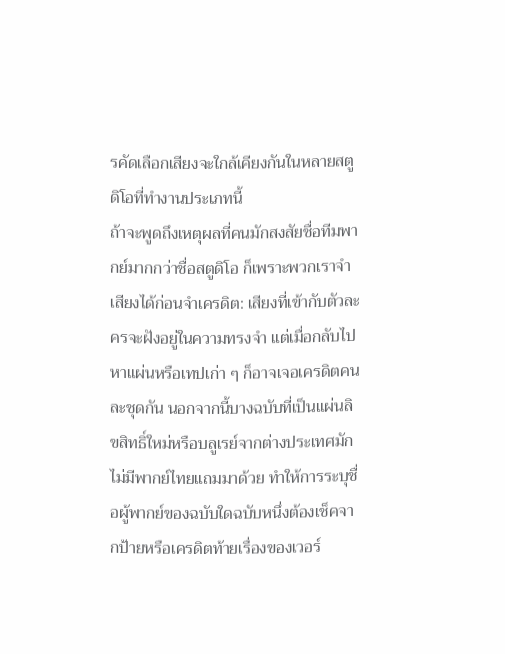รคัดเลือกเสียงจะใกล้เคียงกันในหลายสตูดิโอที่ทำงานประเภทนี้
ถ้าจะพูดถึงเหตุผลที่คนมักสงสัยชื่อทีมพากย์มากกว่าชื่อสตูดิโอ ก็เพราะพวกเราจำเสียงได้ก่อนจำเครดิต: เสียงที่เข้ากับตัวละครจะฝังอยู่ในความทรงจำ แต่เมื่อกลับไปหาแผ่นหรือเทปเก่า ๆ ก็อาจเจอเครดิตคนละชุดกัน นอกจากนี้บางฉบับที่เป็นแผ่นลิขสิทธิ์ใหม่หรือบลูเรย์จากต่างประเทศมักไม่มีพากย์ไทยแถมมาด้วย ทำให้การระบุชื่อผู้พากย์ของฉบับใดฉบับหนึ่งต้องเช็คจากป้ายหรือเครดิตท้ายเรื่องของเวอร์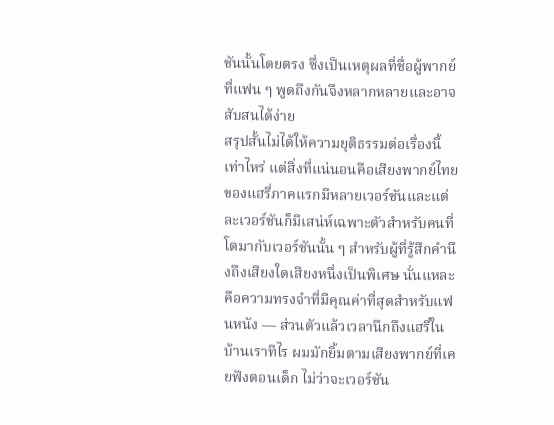ชันนั้นโดยตรง ซึ่งเป็นเหตุผลที่ชื่อผู้พากย์ที่แฟน ๆ พูดถึงกันจึงหลากหลายและอาจสับสนได้ง่าย
สรุปสั้นไม่ได้ให้ความยุติธรรมต่อเรื่องนี้เท่าไหร่ แต่สิ่งที่แน่นอนคือเสียงพากย์ไทยของแฮรี่ภาคแรกมีหลายเวอร์ชันและแต่ละเวอร์ชันก็มีเสน่ห์เฉพาะตัวสำหรับคนที่โตมากับเวอร์ชันนั้น ๆ สำหรับผู้ที่รู้สึกคำนึงถึงเสียงใดเสียงหนึ่งเป็นพิเศษ นั่นแหละคือความทรงจำที่มีคุณค่าที่สุดสำหรับแฟนหนัง — ส่วนตัวแล้วเวลานึกถึงแฮรี่ในบ้านเราทีไร ผมมักยิ้มตามเสียงพากย์ที่เคยฟังตอนเด็ก ไม่ว่าจะเวอร์ชัน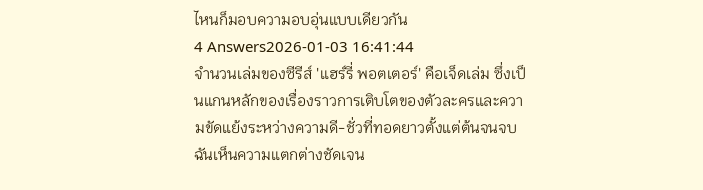ไหนก็มอบความอบอุ่นแบบเดียวกัน
4 Answers2026-01-03 16:41:44
จำนวนเล่มของซีรีส์ 'แฮร์รี่ พอตเตอร์' คือเจ็ดเล่ม ซึ่งเป็นแกนหลักของเรื่องราวการเติบโตของตัวละครและความขัดแย้งระหว่างความดี-ชั่วที่ทอดยาวตั้งแต่ต้นจนจบ
ฉันเห็นความแตกต่างชัดเจน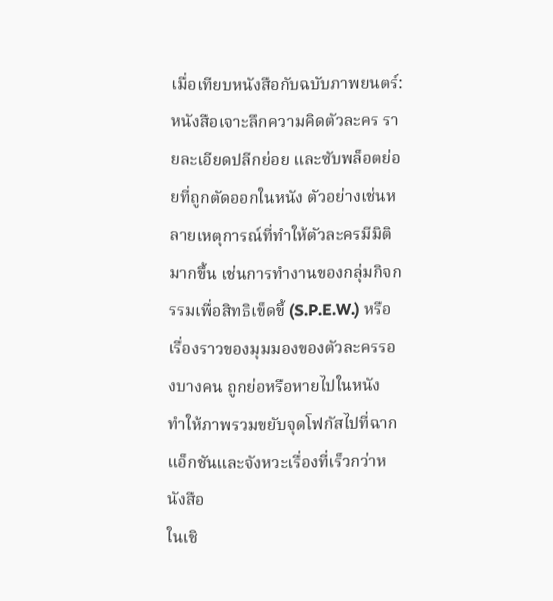เมื่อเทียบหนังสือกับฉบับภาพยนตร์: หนังสือเจาะลึกความคิดตัวละคร รายละเอียดปลีกย่อย และซับพล็อตย่อยที่ถูกตัดออกในหนัง ตัวอย่างเช่นหลายเหตุการณ์ที่ทำให้ตัวละครมีมิติมากขึ้น เช่นการทำงานของกลุ่มกิจกรรมเพื่อสิทธิเข็ดขี้ (S.P.E.W.) หรือเรื่องราวของมุมมองของตัวละครรองบางคน ถูกย่อหรือหายไปในหนัง ทำให้ภาพรวมขยับจุดโฟกัสไปที่ฉากแอ็กชันและจังหวะเรื่องที่เร็วกว่าหนังสือ
ในเชิ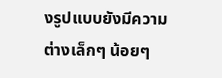งรูปแบบยังมีความต่างเล็กๆ น้อยๆ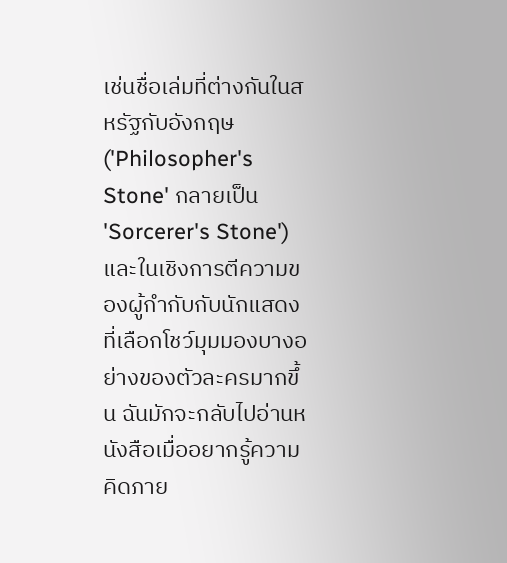เช่นชื่อเล่มที่ต่างกันในสหรัฐกับอังกฤษ ('Philosopher's Stone' กลายเป็น 'Sorcerer's Stone') และในเชิงการตีความของผู้กำกับกับนักแสดงที่เลือกโชว์มุมมองบางอย่างของตัวละครมากขึ้น ฉันมักจะกลับไปอ่านหนังสือเมื่ออยากรู้ความคิดภาย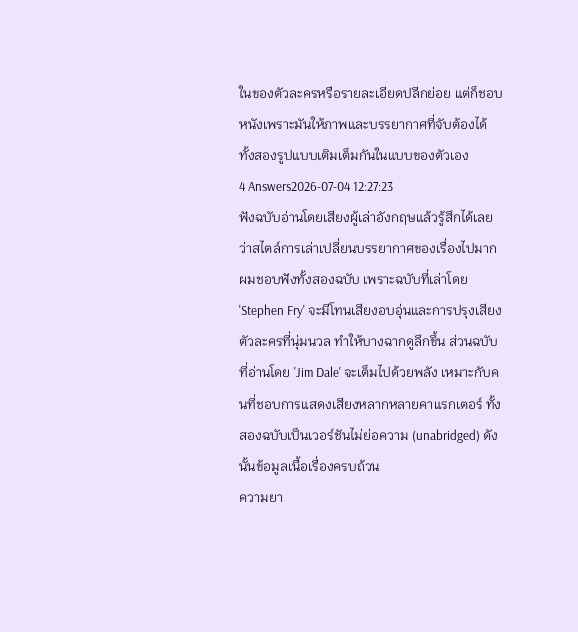ในของตัวละครหรือรายละเอียดปลีกย่อย แต่ก็ชอบหนังเพราะมันให้ภาพและบรรยากาศที่จับต้องได้ ทั้งสองรูปแบบเติมเต็มกันในแบบของตัวเอง
4 Answers2026-07-04 12:27:23
ฟังฉบับอ่านโดยเสียงผู้เล่าอังกฤษแล้วรู้สึกได้เลยว่าสไตล์การเล่าเปลี่ยนบรรยากาศของเรื่องไปมาก
ผมชอบฟังทั้งสองฉบับ เพราะฉบับที่เล่าโดย 'Stephen Fry' จะมีโทนเสียงอบอุ่นและการปรุงเสียงตัวละครที่นุ่มนวล ทำให้บางฉากดูลึกขึ้น ส่วนฉบับที่อ่านโดย 'Jim Dale' จะเต็มไปด้วยพลัง เหมาะกับคนที่ชอบการแสดงเสียงหลากหลายคาแรกเตอร์ ทั้งสองฉบับเป็นเวอร์ชันไม่ย่อความ (unabridged) ดังนั้นข้อมูลเนื้อเรื่องครบถ้วน
ความยา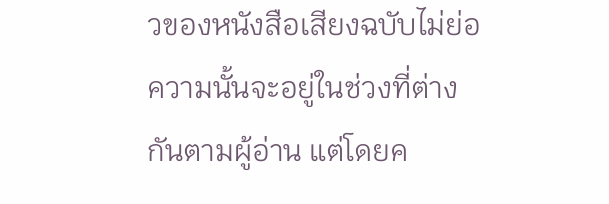วของหนังสือเสียงฉบับไม่ย่อความนั้นจะอยู่ในช่วงที่ต่างกันตามผู้อ่าน แต่โดยค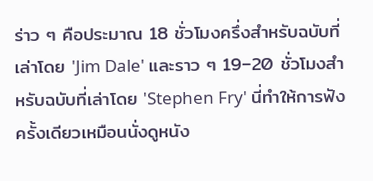ร่าว ๆ คือประมาณ 18 ชั่วโมงครึ่งสำหรับฉบับที่เล่าโดย 'Jim Dale' และราว ๆ 19–20 ชั่วโมงสำหรับฉบับที่เล่าโดย 'Stephen Fry' นี่ทำให้การฟังครั้งเดียวเหมือนนั่งดูหนัง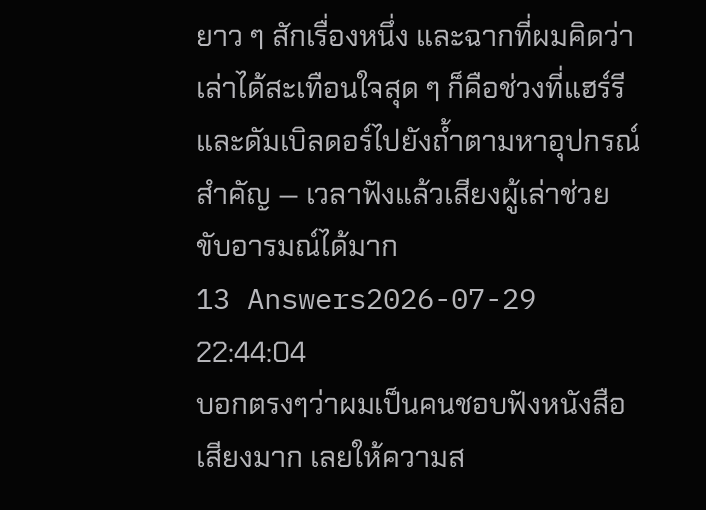ยาว ๆ สักเรื่องหนึ่ง และฉากที่ผมคิดว่าเล่าได้สะเทือนใจสุด ๆ ก็คือช่วงที่แฮร์รีและดัมเบิลดอร์ไปยังถ้ำตามหาอุปกรณ์สำคัญ — เวลาฟังแล้วเสียงผู้เล่าช่วยขับอารมณ์ได้มาก
13 Answers2026-07-29 22:44:04
บอกตรงๆว่าผมเป็นคนชอบฟังหนังสือเสียงมาก เลยให้ความส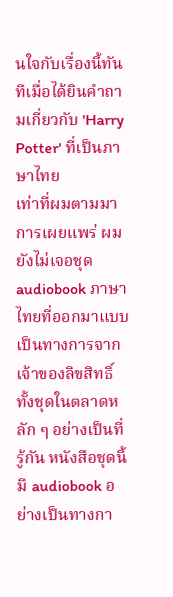นใจกับเรื่องนี้ทันทีเมื่อได้ยินคำถามเกี่ยวกับ 'Harry Potter' ที่เป็นภาษาไทย
เท่าที่ผมตามมาการเผยแพร่ ผมยังไม่เจอชุด audiobook ภาษาไทยที่ออกมาแบบเป็นทางการจากเจ้าของลิขสิทธิ์ทั้งชุดในตลาดหลัก ๆ อย่างเป็นที่รู้กัน หนังสือชุดนี้มี audiobook อย่างเป็นทางกา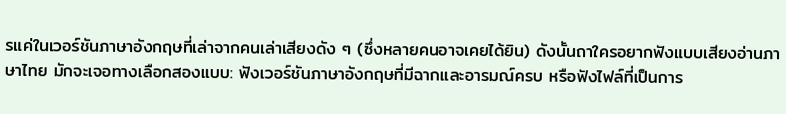รแค่ในเวอร์ชันภาษาอังกฤษที่เล่าจากคนเล่าเสียงดัง ๆ (ซึ่งหลายคนอาจเคยได้ยิน) ดังนั้นถาใครอยากฟังแบบเสียงอ่านภาษาไทย มักจะเจอทางเลือกสองแบบ: ฟังเวอร์ชันภาษาอังกฤษที่มีฉากและอารมณ์ครบ หรือฟังไฟล์ที่เป็นการ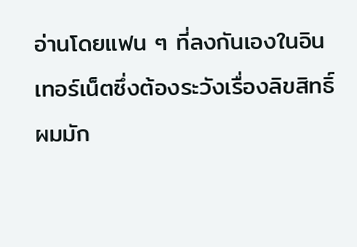อ่านโดยแฟน ๆ ที่ลงกันเองในอินเทอร์เน็ตซึ่งต้องระวังเรื่องลิขสิทธิ์
ผมมัก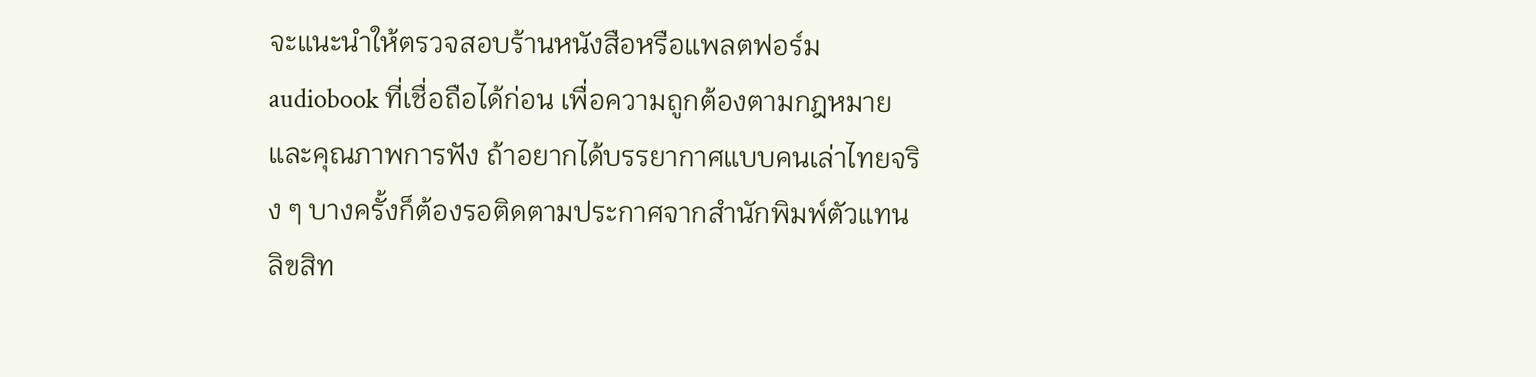จะแนะนำให้ตรวจสอบร้านหนังสือหรือแพลตฟอร์ม audiobook ที่เชื่อถือได้ก่อน เพื่อความถูกต้องตามกฎหมายและคุณภาพการฟัง ถ้าอยากได้บรรยากาศแบบคนเล่าไทยจริง ๆ บางครั้งก็ต้องรอติดตามประกาศจากสำนักพิมพ์ตัวแทนลิขสิท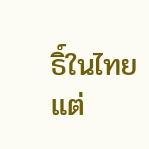ธิ์ในไทย แต่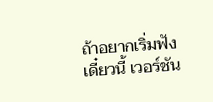ถ้าอยากเริ่มฟังเดี๋ยวนี้ เวอร์ชัน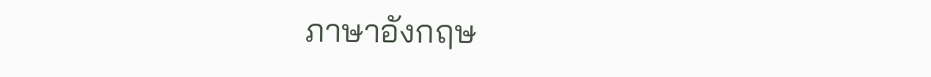ภาษาอังกฤษ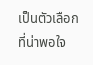เป็นตัวเลือกที่น่าพอใจ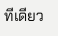ทีเดียว